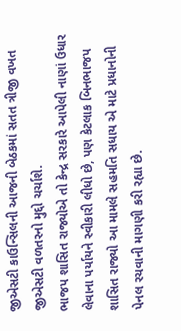જીએસટી કાઉન્સિલની આજની બેઠકમાં સતત ત્રીજી વખત જીએસટી વળતરનો મુદ્દો ચર્ચાશે.
ભાજપ શાસિત રાજ્યોએ તો કેન્દ્ર સરકારે આપેલી નાણાં ઉધાર લેવાના પર્યાયને સ્વીકારી લીધો છે, પણ કેટલાક બિનભાજપ શાસિત રાજ્યો આ મામલે સહમતિ સધાય એ માટે પ્રધાનોની પેનલ રચવાની માગણી કરી રહ્યા છે.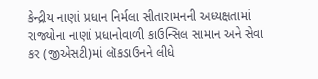કેન્દ્રીય નાણાં પ્રધાન નિર્મલા સીતારામનની અધ્યક્ષતામાં રાજ્યોના નાણાં પ્રધાનોવાળી કાઉન્સિલ સામાન અને સેવા કર (જીએસટી)માં લૉકડાઉનને લીધે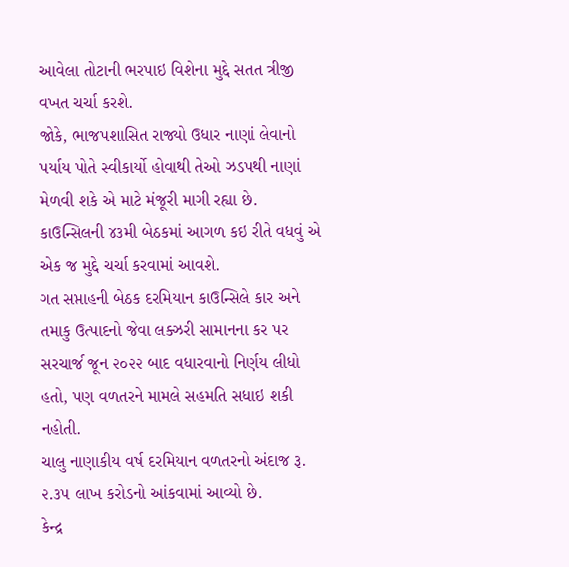આવેલા તોટાની ભરપાઇ વિશેના મુદ્દે સતત ત્રીજી વખત ચર્ચા કરશે.
જોકે, ભાજપશાસિત રાજ્યો ઉધાર નાણાં લેવાનો પર્યાય પોતે સ્વીકાર્યો હોવાથી તેઓ ઝડપથી નાણાં મેળવી શકે એ માટે મંજૂરી માગી રહ્યા છે.
કાઉન્સિલની ૪૩મી બેઠકમાં આગળ કઇ રીતે વધવું એ એક જ મુદ્દે ચર્ચા કરવામાં આવશે.
ગત સપ્તાહની બેઠક દરમિયાન કાઉન્સિલે કાર અને તમાકુ ઉત્પાદનો જેવા લક્ઝરી સામાનના કર પર સરચાર્જ જૂન ૨૦૨૨ બાદ વધારવાનો નિર્ણય લીધો હતો, પણ વળતરને મામલે સહમતિ સધાઇ શકી નહોતી.
ચાલુ નાણાકીય વર્ષ દરમિયાન વળતરનો અંદાજ રૂ. ૨.૩૫ લાખ કરોડનો આંકવામાં આવ્યો છે.
કેન્દ્ર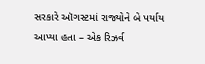સરકારે ઑગસ્ટમાં રાજ્યોને બે પર્યાય આપ્યા હતા – એક રિઝર્વ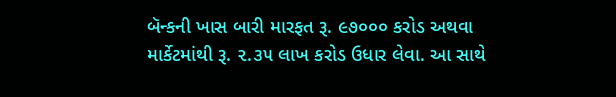બૅન્કની ખાસ બારી મારફત રૂ. ૯૭૦૦૦ કરોડ અથવા માર્કેટમાંથી રૂ. ૨.૩૫ લાખ કરોડ ઉધાર લેવા. આ સાથે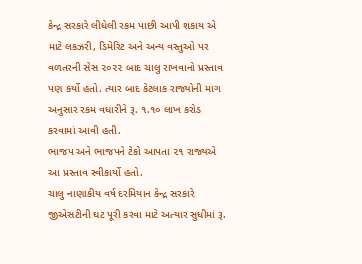કેન્દ્ર સરકારે લીધેલી રકમ પાછી આપી શકાય એ માટે લકઝરી, ડિમેરિટ અને અન્ય વસ્તુઓ પર વળતરની સેસ ૨૦૨૨ બાદ ચાલુ રાખવાનો પ્રસ્તાવ પણ કર્યો હતો. ત્યાર બાદ કેટલાક રાજ્યોની માગ અનુસાર રકમ વધારીને રૂ. ૧.૧૦ લાખ કરોડ કરવામાં આવી હતી.
ભાજપ અને ભાજપને ટેકો આપતા ૨૧ રાજ્યએ આ પ્રસ્તાવ સ્વીકાર્યો હતો.
ચાલુ નાણાકીય વર્ષ દરમિયાન કેન્દ્ર સરકારે જીએસટીની ઘટ પૂરી કરવા માટે અત્યાર સુધીમાં રૂ.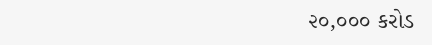૨૦,૦૦૦ કરોડ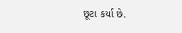છૂટા કર્યા છે.